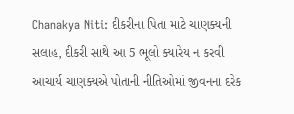Chanakya Niti: દીકરીના પિતા માટે ચાણક્યની સલાહ, દીકરી સાથે આ 5 ભૂલો ક્યારેય ન કરવી
આચાર્ય ચાણક્યએ પોતાની નીતિઓમાં જીવનના દરેક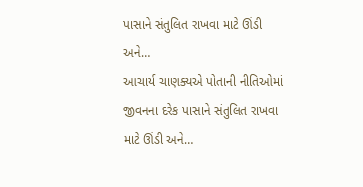પાસાને સંતુલિત રાખવા માટે ઊંડી અને…
આચાર્ય ચાણક્યએ પોતાની નીતિઓમાં જીવનના દરેક પાસાને સંતુલિત રાખવા માટે ઊંડી અને…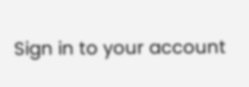Sign in to your account